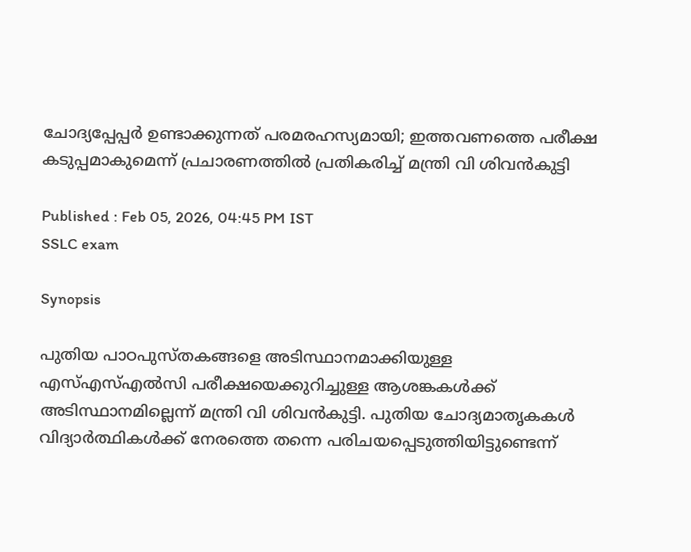ചോദ്യപ്പേപ്പർ ഉണ്ടാക്കുന്നത് പരമരഹസ്യമായി; ഇത്തവണത്തെ പരീക്ഷ കടുപ്പമാകുമെന്ന് പ്രചാരണത്തിൽ പ്രതികരിച്ച് മന്ത്രി വി ശിവൻകുട്ടി

Published : Feb 05, 2026, 04:45 PM IST
SSLC exam

Synopsis

പുതിയ പാഠപുസ്തകങ്ങളെ അടിസ്ഥാനമാക്കിയുള്ള എസ്എസ്എൽസി പരീക്ഷയെക്കുറിച്ചുള്ള ആശങ്കകൾക്ക് അടിസ്ഥാനമില്ലെന്ന് മന്ത്രി വി ശിവൻകുട്ടി. പുതിയ ചോദ്യമാതൃകകൾ വിദ്യാർത്ഥികൾക്ക് നേരത്തെ തന്നെ പരിചയപ്പെടുത്തിയിട്ടുണ്ടെന്ന്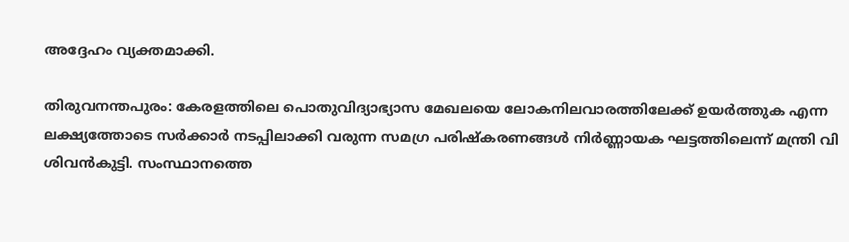അദ്ദേഹം വ്യക്തമാക്കി.

തിരുവനന്തപുരം: കേരളത്തിലെ പൊതുവിദ്യാഭ്യാസ മേഖലയെ ലോകനിലവാരത്തിലേക്ക് ഉയർത്തുക എന്ന ലക്ഷ്യത്തോടെ സർക്കാർ നടപ്പിലാക്കി വരുന്ന സമഗ്ര പരിഷ്കരണങ്ങൾ നിർണ്ണായക ഘട്ടത്തിലെന്ന് മന്ത്രി വി ശിവൻകുട്ടി. സംസ്ഥാനത്തെ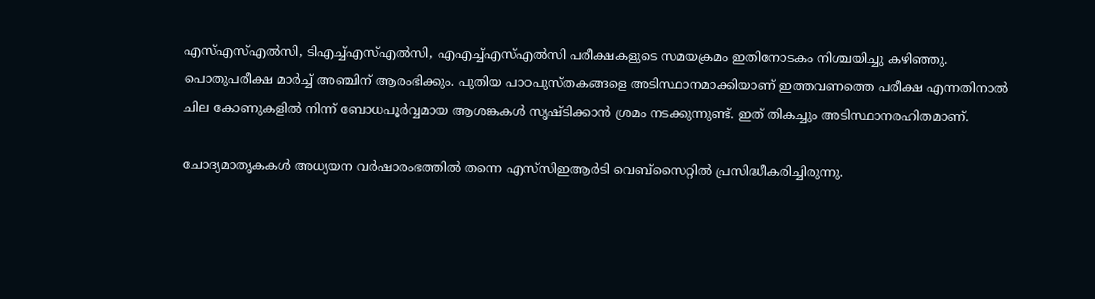എസ്എസ്എൽസി, ടിഎച്ച്എസ്എൽസി, എഎച്ച്എസ്എൽസി പരീക്ഷകളുടെ സമയക്രമം ഇതിനോടകം നിശ്ചയിച്ചു കഴിഞ്ഞു. പൊതുപരീക്ഷ മാർച്ച് അഞ്ചിന് ആരംഭിക്കും. പുതിയ പാഠപുസ്തകങ്ങളെ അടിസ്ഥാനമാക്കിയാണ് ഇത്തവണത്തെ പരീക്ഷ എന്നതിനാൽ ചില കോണുകളിൽ നിന്ന് ബോധപൂർവ്വമായ ആശങ്കകൾ സൃഷ്ടിക്കാൻ ശ്രമം നടക്കുന്നുണ്ട്. ഇത് തികച്ചും അടിസ്ഥാനരഹിതമാണ്.

ചോദ്യമാതൃകകൾ അധ്യയന വർഷാരംഭത്തിൽ തന്നെ എസ്‍സിഇആർടി വെബ്സൈറ്റിൽ പ്രസിദ്ധീകരിച്ചിരുന്നു.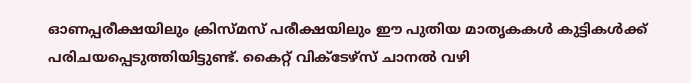ഓണപ്പരീക്ഷയിലും ക്രിസ്മസ് പരീക്ഷയിലും ഈ പുതിയ മാതൃകകൾ കുട്ടികൾക്ക് പരിചയപ്പെടുത്തിയിട്ടുണ്ട്. കൈറ്റ് വിക്ടേഴ്സ് ചാനൽ വഴി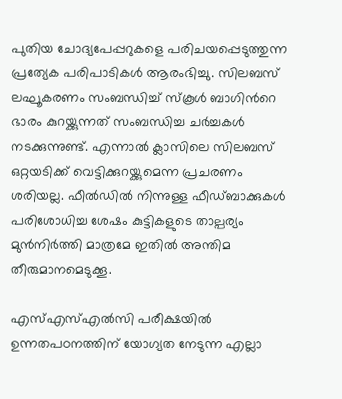പുതിയ ചോദ്യപേപ്പറുകളെ പരിചയപ്പെടുത്തുന്ന പ്രത്യേക പരിപാടികൾ ആരംഭിച്ചു. സിലബസ് ലഘൂകരണം സംബന്ധിച്ച് സ്കൂൾ ബാഗിന്‍റെ ഭാരം കുറയ്ക്കുന്നത് സംബന്ധിച്ച ചർച്ചകൾ നടക്കുന്നുണ്ട്. എന്നാൽ ക്ലാസിലെ സിലബസ് ഒറ്റയടിക്ക് വെട്ടിക്കുറയ്ക്കുമെന്ന പ്രചരണം ശരിയല്ല. ഫീൽഡിൽ നിന്നുള്ള ഫീഡ്ബാക്കുകൾ പരിശോധിച്ച ശേഷം കുട്ടികളുടെ താല്പര്യം മുൻനിർത്തി മാത്രമേ ഇതിൽ അന്തിമ തീരുമാനമെടുക്കൂ.

എസ്എസ്എൽസി പരീക്ഷയിൽ ഉന്നതപഠനത്തിന് യോഗ്യത നേടുന്ന എല്ലാ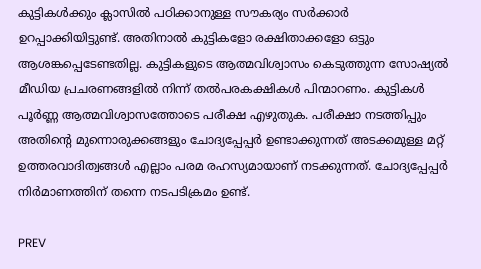കുട്ടികൾക്കും ക്ലാസിൽ പഠിക്കാനുള്ള സൗകര്യം സർക്കാർ ഉറപ്പാക്കിയിട്ടുണ്ട്. അതിനാൽ കുട്ടികളോ രക്ഷിതാക്കളോ ഒട്ടും ആശങ്കപ്പെടേണ്ടതില്ല. കുട്ടികളുടെ ആത്മവിശ്വാസം കെടുത്തുന്ന സോഷ്യൽ മീഡിയ പ്രചരണങ്ങളിൽ നിന്ന് തൽപരകക്ഷികൾ പിന്മാറണം. കുട്ടികൾ പൂർണ്ണ ആത്മവിശ്വാസത്തോടെ പരീക്ഷ എഴുതുക. പരീക്ഷാ നടത്തിപ്പും അതിന്‍റെ മുന്നൊരുക്കങ്ങളും ചോദ്യപ്പേപ്പർ ഉണ്ടാക്കുന്നത് അടക്കമുള്ള മറ്റ് ഉത്തരവാദിത്വങ്ങൾ എല്ലാം പരമ രഹസ്യമായാണ് നടക്കുന്നത്. ചോദ്യപ്പേപ്പർ നിർമാണത്തിന് തന്നെ നടപടിക്രമം ഉണ്ട്.

PREV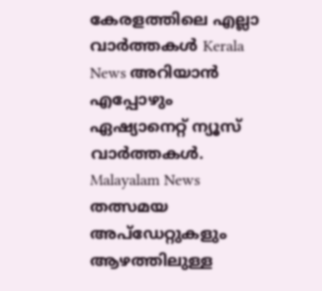കേരളത്തിലെ എല്ലാ വാർത്തകൾ Kerala News അറിയാൻ  എപ്പോഴും ഏഷ്യാനെറ്റ് ന്യൂസ് വാർത്തകൾ.  Malayalam News   തത്സമയ അപ്‌ഡേറ്റുകളും ആഴത്തിലുള്ള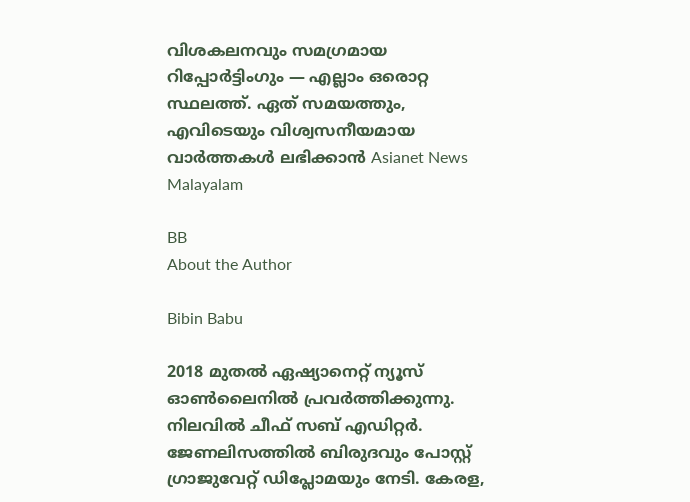വിശകലനവും സമഗ്രമായ റിപ്പോർട്ടിംഗും — എല്ലാം ഒരൊറ്റ സ്ഥലത്ത്. ഏത് സമയത്തും, എവിടെയും വിശ്വസനീയമായ വാർത്തകൾ ലഭിക്കാൻ Asianet News Malayalam

BB
About the Author

Bibin Babu

2018 മുതല്‍ ഏഷ്യാനെറ്റ് ന്യൂസ് ഓണ്‍ലൈനില്‍ പ്രവര്‍ത്തിക്കുന്നു. നിലവില്‍ ചീഫ് സബ് എഡിറ്റർ. ജേണലിസത്തില്‍ ബിരുദവും പോസ്റ്റ് ഗ്രാജുവേറ്റ് ഡിപ്ലോമയും നേടി. കേരള,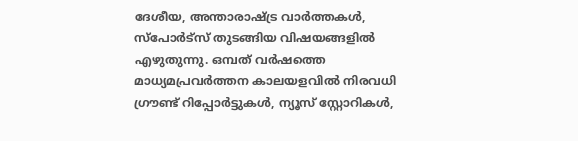ദേശീയ, അന്താരാഷ്ട്ര വാര്‍ത്തകള്‍, സ്പോര്‍ട്സ് തുടങ്ങിയ വിഷയങ്ങളില്‍ എഴുതുന്നു. ഒമ്പത് വര്‍ഷത്തെ മാധ്യമപ്രവര്‍ത്തന കാലയളവില്‍ നിരവധി ഗ്രൗണ്ട് റിപ്പോര്‍ട്ടുകള്‍, ന്യൂസ് സ്റ്റോറികള്‍,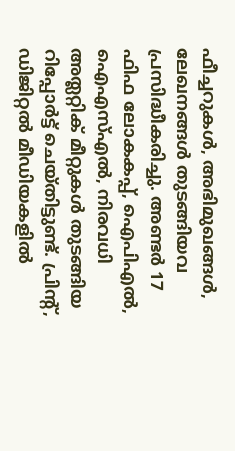ഫീച്ചറുകള്‍, അഭിമുഖങ്ങള്‍, ലേഖനങ്ങള്‍ തുടങ്ങിയവ പ്രസിദ്ധീകരിച്ചു. അണ്ടര്‍ 17 ഫിഫ ലോകകപ്പ്, ഐപിഎൽ, ഐഎസ്എൽ, നിരവധി അത്ലറ്റിക് മീറ്റുകൾ തുടങ്ങിയ റിപ്പോര്‍ട്ട് ചെയ്തിട്ടുണ്ട്. പ്രിന്‍റ്, ഡിജിറ്റല്‍ മീഡിയകളില്‍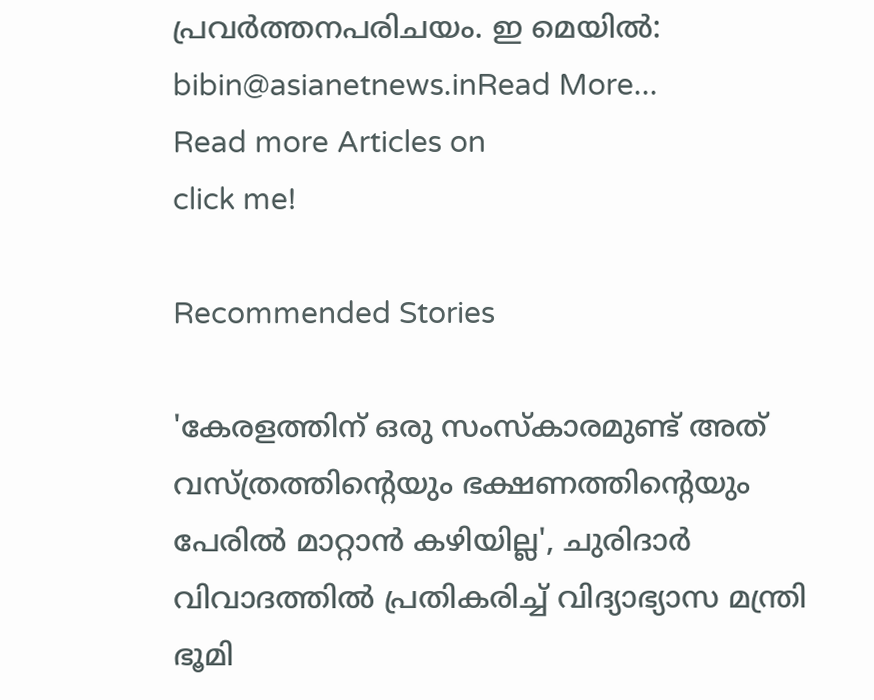പ്രവര്‍ത്തനപരിചയം. ഇ മെയില്‍: bibin@asianetnews.inRead More...
Read more Articles on
click me!

Recommended Stories

'കേരളത്തിന് ഒരു സംസ്കാരമുണ്ട് അത് വസ്ത്രത്തിന്‍റെയും ഭക്ഷണത്തിന്‍റെയും പേരിൽ മാറ്റാൻ കഴിയില്ല', ചുരിദാർ വിവാദത്തില്‍ പ്രതികരിച്ച് വിദ്യാഭ്യാസ മന്ത്രി
ഭൂമി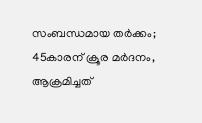സംബന്ധമായ തർക്കം; 45കാരന് ക്രൂര മർദനം, ആക്രമിച്ചത്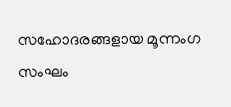സഹോദരങ്ങളായ മൂന്നംഗ സംഘം